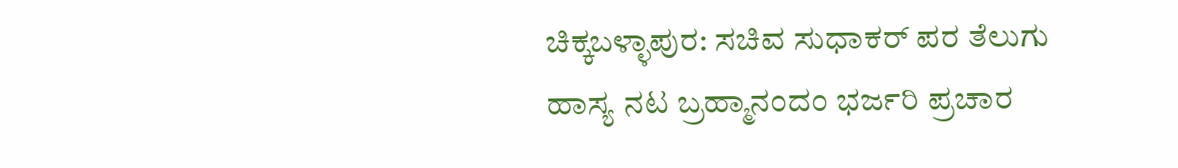ಚಿಕ್ಕಬಳ್ಳಾಪುರ: ಸಚಿವ ಸುಧಾಕರ್ ಪರ ತೆಲುಗು ಹಾಸ್ಯ ನಟ ಬ್ರಹ್ಮಾನಂದಂ ಭರ್ಜರಿ ಪ್ರಚಾರ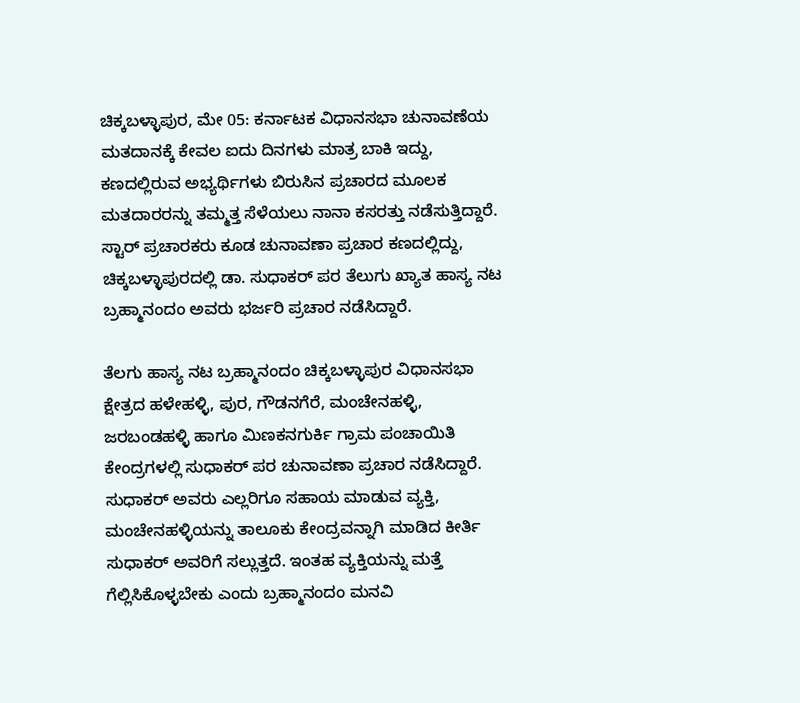ಚಿಕ್ಕಬಳ್ಳಾಪುರ, ಮೇ 05: ಕರ್ನಾಟಕ ವಿಧಾನಸಭಾ ಚುನಾವಣೆಯ ಮತದಾನಕ್ಕೆ ಕೇವಲ ಐದು ದಿನಗಳು ಮಾತ್ರ ಬಾಕಿ ಇದ್ದು, ಕಣದಲ್ಲಿರುವ ಅಭ್ಯರ್ಥಿಗಳು ಬಿರುಸಿನ ಪ್ರಚಾರದ ಮೂಲಕ ಮತದಾರರನ್ನು ತಮ್ಮತ್ತ ಸೆಳೆಯಲು ನಾನಾ ಕಸರತ್ತು ನಡೆಸುತ್ತಿದ್ದಾರೆ. ಸ್ಟಾರ್‌ ಪ್ರಚಾರಕರು ಕೂಡ ಚುನಾವಣಾ ಪ್ರಚಾರ ಕಣದಲ್ಲಿದ್ದು, ಚಿಕ್ಕಬಳ್ಳಾಪುರದಲ್ಲಿ ಡಾ. ಸುಧಾಕರ್ ಪರ ತೆಲುಗು ಖ್ಯಾತ ಹಾಸ್ಯ ನಟ ಬ್ರಹ್ಮಾನಂದಂ ಅವರು ಭರ್ಜರಿ ಪ್ರಚಾರ ನಡೆಸಿದ್ದಾರೆ.

ತೆಲಗು ಹಾಸ್ಯ ನಟ ಬ್ರಹ್ಮಾನಂದಂ ಚಿಕ್ಕಬಳ್ಳಾಪುರ ವಿಧಾನಸಭಾ ಕ್ಷೇತ್ರದ ಹಳೇಹಳ್ಳಿ, ಪುರ, ಗೌಡನಗೆರೆ, ಮಂಚೇನಹಳ್ಳಿ, ಜರಬಂಡಹಳ್ಳಿ ಹಾಗೂ ಮಿಣಕನಗುರ್ಕಿ ಗ್ರಾಮ ಪಂಚಾಯಿತಿ ಕೇಂದ್ರಗಳಲ್ಲಿ ಸುಧಾಕರ್‌ ಪರ ಚುನಾವಣಾ ಪ್ರಚಾರ ನಡೆಸಿದ್ದಾರೆ. ಸುಧಾಕರ್ ಅವರು ಎಲ್ಲರಿಗೂ ಸಹಾಯ ಮಾಡುವ ವ್ಯಕ್ತಿ, ಮಂಚೇನಹಳ್ಳಿಯನ್ನು ತಾಲೂಕು ಕೇಂದ್ರವನ್ನಾಗಿ ಮಾಡಿದ ಕೀರ್ತಿ ಸುಧಾಕರ್ ಅವರಿಗೆ ಸಲ್ಲುತ್ತದೆ. ಇಂತಹ ವ್ಯಕ್ತಿಯನ್ನು ಮತ್ತೆ ಗೆಲ್ಲಿಸಿಕೊಳ್ಳಬೇಕು ಎಂದು ಬ್ರಹ್ಮಾನಂದಂ ಮನವಿ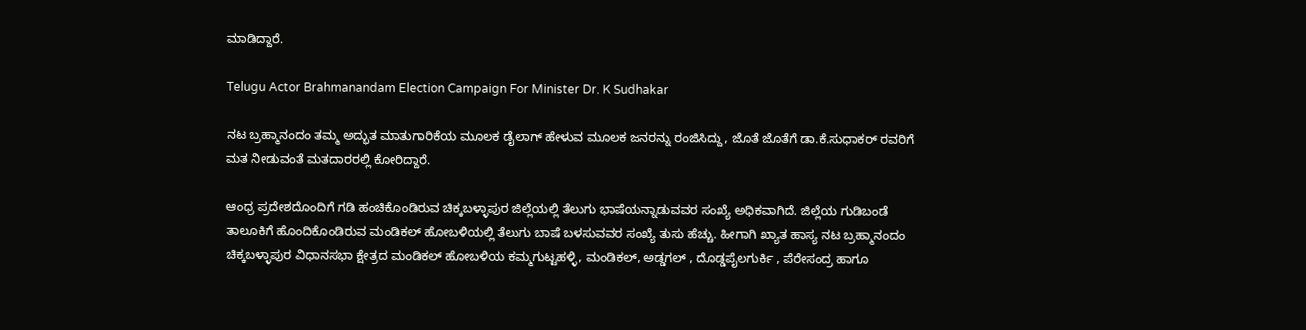ಮಾಡಿದ್ದಾರೆ.

Telugu Actor Brahmanandam Election Campaign For Minister Dr. K Sudhakar

ನಟ ಬ್ರಹ್ಮಾನಂದಂ ತಮ್ಮ ಅದ್ಭುತ ಮಾತುಗಾರಿಕೆಯ ಮೂಲಕ ಡೈಲಾಗ್ ಹೇಳುವ ಮೂಲಕ ಜನರನ್ನು ರಂಜಿಸಿದ್ದು, ಜೊತೆ ಜೊತೆಗೆ ಡಾ.ಕೆ.ಸುಧಾಕರ್ ರವರಿಗೆ ಮತ ನೀಡುವಂತೆ ಮತದಾರರಲ್ಲಿ ಕೋರಿದ್ದಾರೆ.

ಆಂಧ್ರ ಪ್ರದೇಶದೊಂದಿಗೆ ಗಡಿ ಹಂಚಿಕೊಂಡಿರುವ ಚಿಕ್ಕಬಳ್ಳಾಪುರ ಜಿಲ್ಲೆಯಲ್ಲಿ ತೆಲುಗು ಭಾಷೆಯನ್ನಾಡುವವರ ಸಂಖ್ಯೆ ಅಧಿಕವಾಗಿದೆ. ಜಿಲ್ಲೆಯ ಗುಡಿಬಂಡೆ ತಾಲೂಕಿಗೆ ಹೊಂದಿಕೊಂಡಿರುವ ಮಂಡಿಕಲ್ ಹೋಬಳಿಯಲ್ಲಿ ತೆಲುಗು ಬಾಷೆ ಬಳಸುವವರ ಸಂಖ್ಯೆ ತುಸು ಹೆಚ್ಚು. ಹೀಗಾಗಿ ಖ್ಯಾತ ಹಾಸ್ಯ ನಟ ಬ್ರಹ್ಮಾನಂದಂ ಚಿಕ್ಕಬಳ್ಳಾಪುರ ವಿಧಾನಸಭಾ ಕ್ಷೇತ್ರದ ಮಂಡಿಕಲ್ ಹೋಬಳಿಯ ಕಮ್ಮಗುಟ್ಟಹಳ್ಳಿ, ಮಂಡಿಕಲ್, ಅಡ್ಡಗಲ್ , ದೊಡ್ಡಪೈಲಗುರ್ಕಿ , ಪೆರೇಸಂದ್ರ ಹಾಗೂ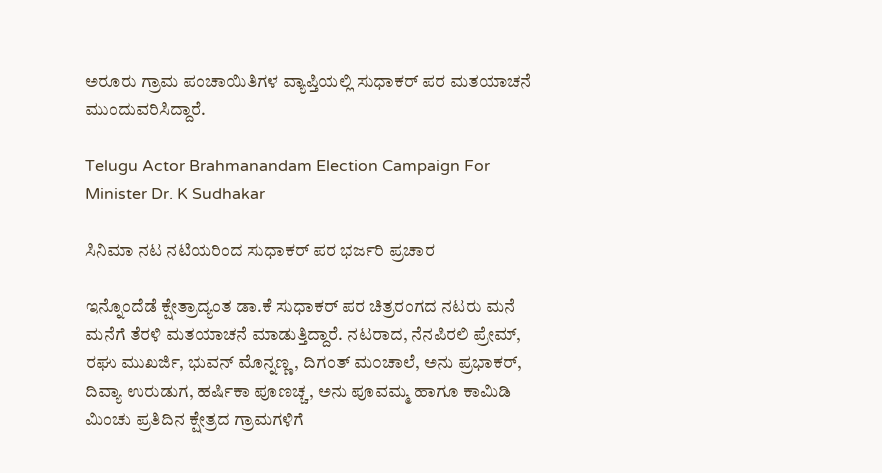ಅರೂರು ಗ್ರಾಮ ಪಂಚಾಯಿತಿಗಳ ವ್ಯಾಪ್ತಿಯಲ್ಲಿ ಸುಧಾಕರ್‌ ಪರ ಮತಯಾಚನೆ ಮುಂದುವರಿಸಿದ್ದಾರೆ.

Telugu Actor Brahmanandam Election Campaign For Minister Dr. K Sudhakar

ಸಿನಿಮಾ ನಟ ನಟಿಯರಿಂದ ಸುಧಾಕರ್‌ ಪರ ಭರ್ಜರಿ ಪ್ರಚಾರ

ಇನ್ನೊಂದೆಡೆ ಕ್ಷೇತ್ರಾದ್ಯಂತ ಡಾ.ಕೆ ಸುಧಾಕರ್‌ ಪರ ಚಿತ್ರರಂಗದ ನಟರು ಮನೆ ಮನೆಗೆ ತೆರಳಿ ಮತಯಾಚನೆ ಮಾಡುತ್ತಿದ್ದಾರೆ. ನಟರಾದ, ನೆನಪಿರಲಿ ಪ್ರೇಮ್, ರಘು ಮುಖರ್ಜಿ, ಭುವನ್ ಮೊನ್ನಣ್ಣ, ದಿಗಂತ್‌ ಮ೦ಚಾಲೆ, ಅನು ಪ್ರಭಾಕರ್, ದಿವ್ಯಾ ಉರುಡುಗ, ಹರ್ಷಿಕಾ ಪೂಣಚ್ಚ, ಅನು ಪೂವಮ್ಮ ಹಾಗೂ ಕಾಮಿಡಿ ಮಿಂಚು ಪ್ರತಿದಿನ ಕ್ಷೇತ್ರದ ಗ್ರಾಮಗಳಿಗೆ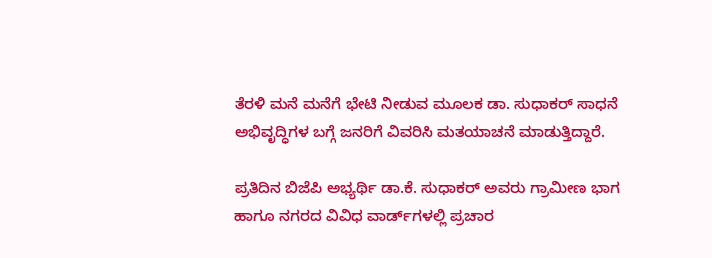ತೆರಳಿ ಮನೆ ಮನೆಗೆ ಭೇಟಿ ನೀಡುವ ಮೂಲಕ ಡಾ. ಸುಧಾಕರ್ ಸಾಧನೆ ಅಭಿವೃದ್ಧಿಗಳ ಬಗ್ಗೆ ಜನರಿಗೆ ವಿವರಿಸಿ ಮತಯಾಚನೆ ಮಾಡುತ್ತಿದ್ದಾರೆ.

ಪ್ರತಿದಿನ ಬಿಜೆಪಿ ಅಭ್ಯರ್ಥಿ ಡಾ.ಕೆ. ಸುಧಾಕರ್ ಅವರು ಗ್ರಾಮೀಣ ಭಾಗ ಹಾಗೂ ನಗರದ ವಿವಿಧ ವಾರ್ಡ್‌ಗಳಲ್ಲಿ ಪ್ರಚಾರ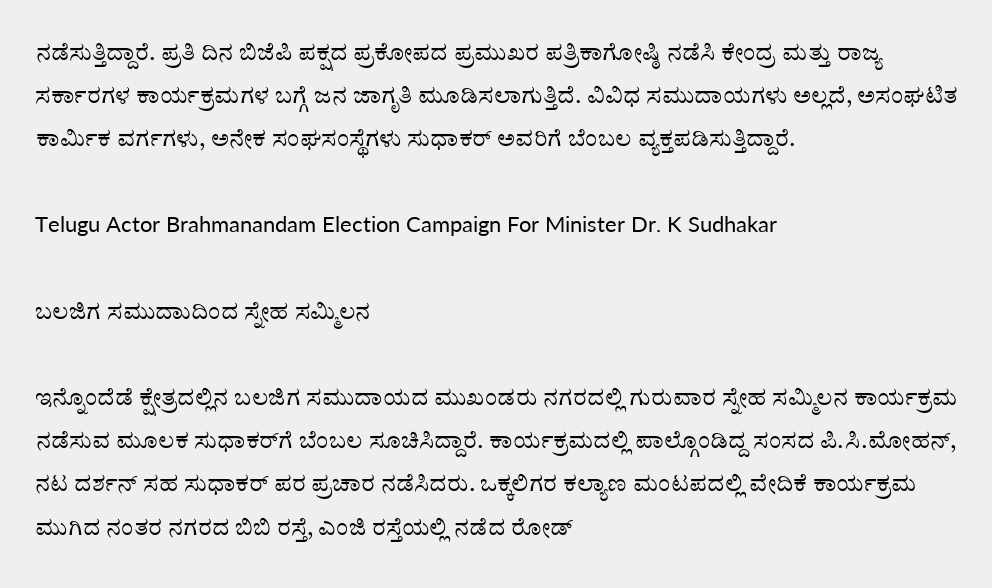ನಡೆಸುತ್ತಿದ್ದಾರೆ. ಪ್ರತಿ ದಿನ ಬಿಜೆಪಿ ಪಕ್ಷದ ಪ್ರಕೋಪದ ಪ್ರಮುಖರ ಪತ್ರಿಕಾಗೋಷ್ಠಿ ನಡೆಸಿ ಕೇಂದ್ರ ಮತ್ತು ರಾಜ್ಯ ಸರ್ಕಾರಗಳ ಕಾರ್ಯಕ್ರಮಗಳ ಬಗ್ಗೆ ಜನ ಜಾಗೃತಿ ಮೂಡಿಸಲಾಗುತ್ತಿದೆ. ವಿವಿಧ ಸಮುದಾಯಗಳು ಅಲ್ಲದೆ, ಅಸಂಘಟಿತ ಕಾರ್ಮಿಕ ವರ್ಗಗಳು, ಅನೇಕ ಸಂಘಸಂಸ್ಥೆಗಳು ಸುಧಾಕರ್‌ ಅವರಿಗೆ ಬೆಂಬಲ ವ್ಯಕ್ತಪಡಿಸುತ್ತಿದ್ದಾರೆ.

Telugu Actor Brahmanandam Election Campaign For Minister Dr. K Sudhakar

ಬಲಜಿಗ ಸಮುದಾುದಿಂದ ಸ್ನೇಹ ಸಮ್ಮಿಲನ

ಇನ್ನೊಂದೆಡೆ ಕ್ಷೇತ್ರದಲ್ಲಿನ ಬಲಜಿಗ ಸಮುದಾಯದ ಮುಖಂಡರು ನಗರದಲ್ಲಿ ಗುರುವಾರ ಸ್ನೇಹ ಸಮ್ಮಿಲನ ಕಾರ್ಯಕ್ರಮ ನಡೆಸುವ ಮೂಲಕ ಸುಧಾಕರ್‌ಗೆ ಬೆಂಬಲ ಸೂಚಿಸಿದ್ದಾರೆ. ಕಾರ್ಯಕ್ರಮದಲ್ಲಿ ಪಾಲ್ಗೊಂಡಿದ್ದ ಸಂಸದ ಪಿ.ಸಿ.ಮೋಹನ್, ನಟ ದರ್ಶನ್ ಸಹ ಸುಧಾಕರ್ ಪರ ಪ್ರಚಾರ ನಡೆಸಿದರು. ಒಕ್ಕಲಿಗರ ಕಲ್ಯಾಣ ಮಂಟಪದಲ್ಲಿ ವೇದಿಕೆ ಕಾರ್ಯಕ್ರಮ ಮುಗಿದ ನಂತರ ನಗರದ ಬಿಬಿ ರಸ್ತೆ, ಎಂಜಿ ರಸ್ತೆಯಲ್ಲಿ ನಡೆದ ರೋಡ್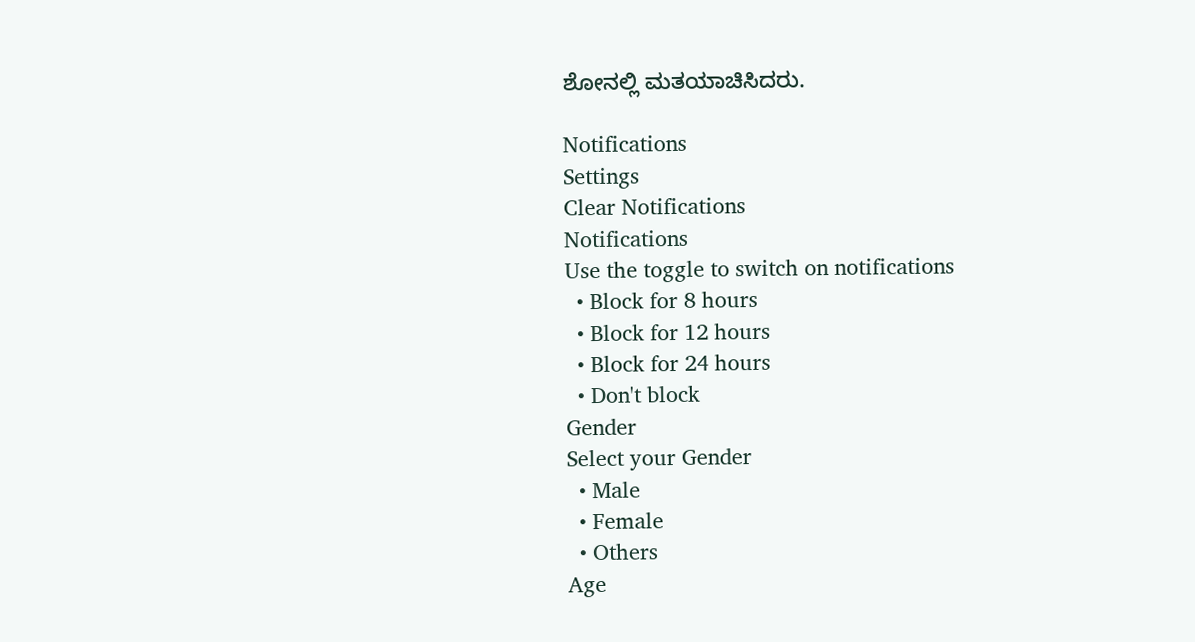ಶೋನಲ್ಲಿ ಮತಯಾಚಿಸಿದರು.

Notifications
Settings
Clear Notifications
Notifications
Use the toggle to switch on notifications
  • Block for 8 hours
  • Block for 12 hours
  • Block for 24 hours
  • Don't block
Gender
Select your Gender
  • Male
  • Female
  • Others
Age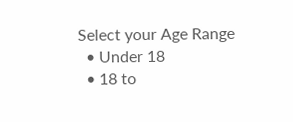Select your Age Range
  • Under 18
  • 18 to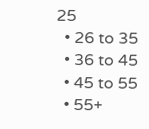25
  • 26 to 35
  • 36 to 45
  • 45 to 55
  • 55+